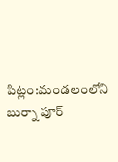పిట్లం:మండలంలోని బుర్నా పూర్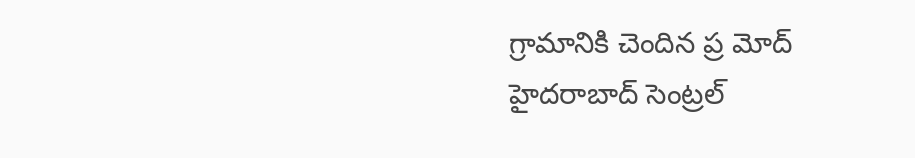గ్రామానికి చెందిన ప్ర మోద్ హైదరాబాద్ సెంట్రల్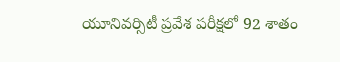యూనివర్సిటీ ప్రవేశ పరీక్షలో 92 శాతం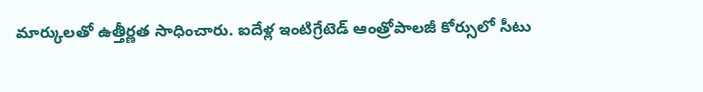మార్కులతో ఉత్తీర్ణత సాధించారు. ఐదేళ్ల ఇంటిగ్రేటెడ్ ఆంత్రోపాలజీ కోర్సులో సీటు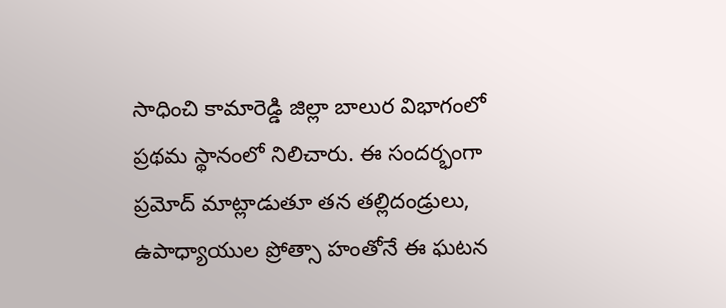సాధించి కామారెడ్డి జిల్లా బాలుర విభాగంలో ప్రథమ స్థానంలో నిలిచారు. ఈ సందర్భంగా ప్రమోద్ మాట్లాడుతూ తన తల్లిదండ్రులు, ఉపాధ్యాయుల ప్రోత్సా హంతోనే ఈ ఘటన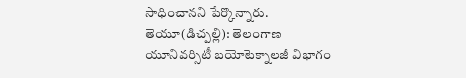సాధించానని పేర్కొన్నారు.
తెయూ(డిచ్పల్లి): తెలంగాణ యూనివర్సిటీ బయోటెక్నాలజీ విభాగం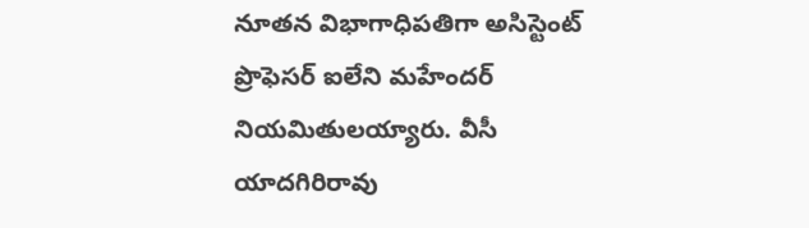నూతన విభాగాధిపతిగా అసిస్టెంట్ ప్రొఫెసర్ ఐలేని మహేందర్ నియమితులయ్యారు. వీసీ యాదగిరిరావు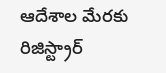ఆదేశాల మేరకు రిజిస్ట్రార్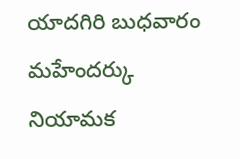యాదగిరి బుధవారం మహేందర్కు నియామక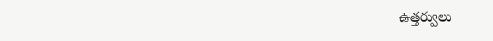ఉత్తర్వులు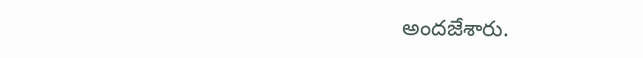అందజేశారు.